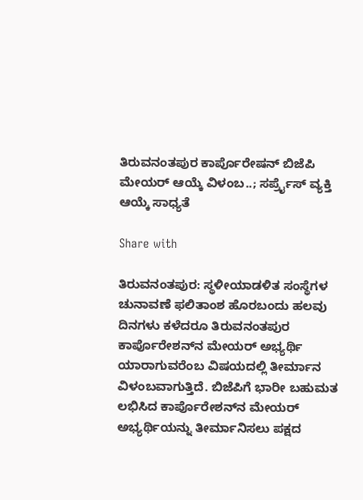ತಿರುವನಂತಪುರ ಕಾರ್ಪೊರೇಷನ್ ಬಿಜೆಪಿ ಮೇಯರ್ ಆಯ್ಕೆ ವಿಳಂಬ..; ಸರ್ಪ್ರೈಸ್ ವ್ಯಕ್ತಿ ಆಯ್ಕೆ ಸಾಧ್ಯತೆ

Share with

ತಿರುವನಂತಪುರ: ಸ್ಥಳೀಯಾಡಳಿತ ಸಂಸ್ಥೆಗಳ ಚುನಾವಣೆ ಫಲಿತಾಂಶ ಹೊರಬಂದು ಹಲವು ದಿನಗಳು ಕಳೆದರೂ ತಿರುವನಂತಪುರ ಕಾರ್ಪೊರೇಶನ್‌ನ ಮೇಯರ್ ಅಭ್ಯರ್ಥಿ ಯಾರಾಗುವರೆಂಬ ವಿಷಯದಲ್ಲಿ ತೀರ್ಮಾನ ವಿಳಂಬವಾಗುತ್ತಿದೆ. ಬಿಜೆಪಿಗೆ ಭಾರೀ ಬಹುಮತ ಲಭಿಸಿದ ಕಾರ್ಪೊರೇಶನ್‌ನ ಮೇಯರ್ ಅಭ್ಯರ್ಥಿಯನ್ನು ತೀರ್ಮಾನಿಸಲು ಪಕ್ಷದ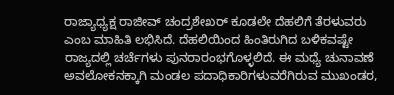ರಾಜ್ಯಾಧ್ಯಕ್ಷ ರಾಜೀವ್ ಚಂದ್ರಶೇಖರ್ ಕೂಡಲೇ ದೆಹಲಿಗೆ ತೆರಳುವರು ಎಂಬ ಮಾಹಿತಿ ಲಭಿಸಿದೆ. ದೆಹಲಿಯಿಂದ ಹಿಂತಿರುಗಿದ ಬಳಿಕವಷ್ಟೇ ರಾಜ್ಯದಲ್ಲಿ ಚರ್ಚೆಗಳು ಪುನರಾರಂಭಗೊಳ್ಳಲಿದೆ. ಈ ಮಧ್ಯೆ ಚುನಾವಣೆ ಅವಲೋಕನಕ್ಕಾಗಿ ಮಂಡಲ ಪದಾಧಿಕಾರಿಗಳುವರೆಗಿರುವ ಮುಖಂಡರ,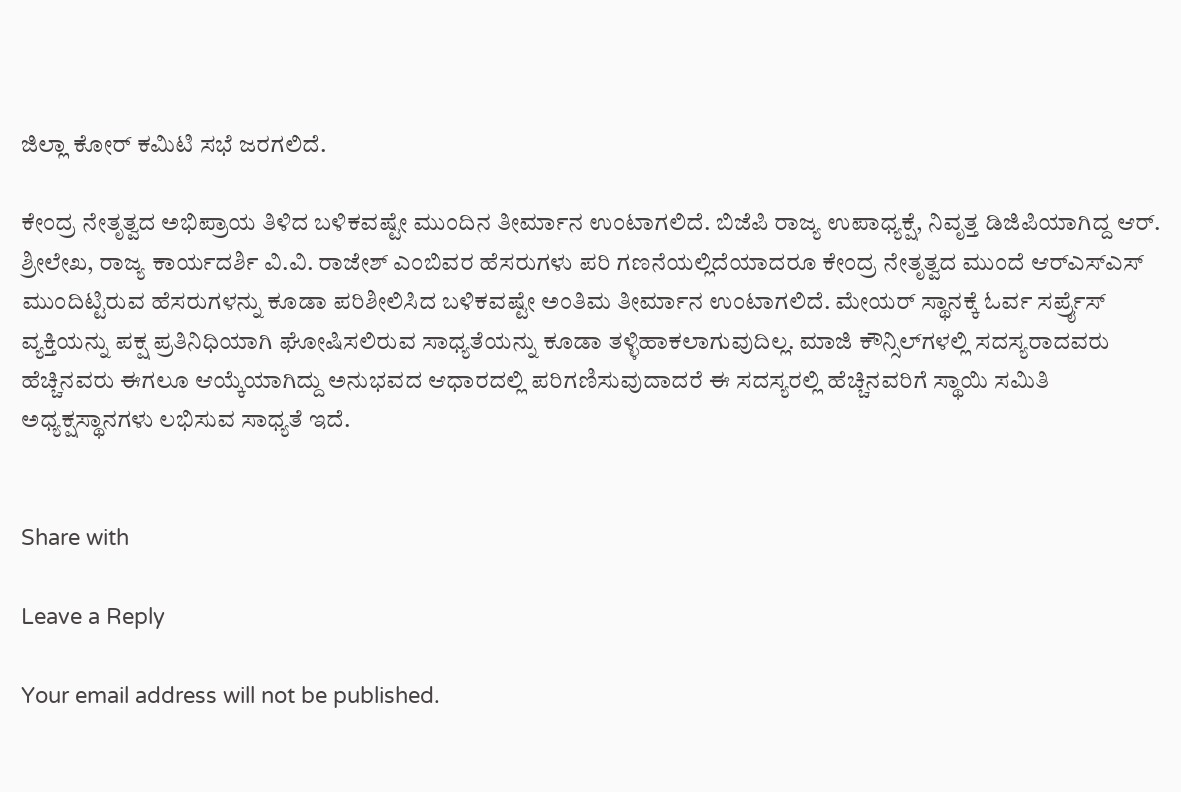ಜಿಲ್ಲಾ ಕೋರ್ ಕಮಿಟಿ ಸಭೆ ಜರಗಲಿದೆ.

ಕೇಂದ್ರ ನೇತೃತ್ವದ ಅಭಿಪ್ರಾಯ ತಿಳಿದ ಬಳಿಕವಷ್ಟೇ ಮುಂದಿನ ತೀರ್ಮಾನ ಉಂಟಾಗಲಿದೆ. ಬಿಜೆಪಿ ರಾಜ್ಯ ಉಪಾಧ್ಯಕ್ಷೆ, ನಿವೃತ್ತ ಡಿಜಿಪಿಯಾಗಿದ್ದ ಆರ್. ಶ್ರೀಲೇಖ, ರಾಜ್ಯ ಕಾರ್ಯದರ್ಶಿ ವಿ.ವಿ. ರಾಜೇಶ್ ಎಂಬಿವರ ಹೆಸರುಗಳು ಪರಿ ಗಣನೆಯಲ್ಲಿದೆಯಾದರೂ ಕೇಂದ್ರ ನೇತೃತ್ವದ ಮುಂದೆ ಆರ್‌ಎಸ್‌ಎಸ್ ಮುಂದಿಟ್ಟಿರುವ ಹೆಸರುಗಳನ್ನು ಕೂಡಾ ಪರಿಶೀಲಿಸಿದ ಬಳಿಕವಷ್ಟೇ ಅಂತಿಮ ತೀರ್ಮಾನ ಉಂಟಾಗಲಿದೆ. ಮೇಯರ್ ಸ್ಥಾನಕ್ಕೆ ಓರ್ವ ಸರ್ಪ್ರೈಸ್ ವ್ಯಕ್ತಿಯನ್ನು ಪಕ್ಷ ಪ್ರತಿನಿಧಿಯಾಗಿ ಘೋಷಿಸಲಿರುವ ಸಾಧ್ಯತೆಯನ್ನು ಕೂಡಾ ತಳ್ಳಿಹಾಕಲಾಗುವುದಿಲ್ಲ. ಮಾಜಿ ಕೌನ್ಸಿಲ್‌ಗಳಲ್ಲಿ ಸದಸ್ಯರಾದವರು ಹೆಚ್ಚಿನವರು ಈಗಲೂ ಆಯ್ಕೆಯಾಗಿದ್ದು ಅನುಭವದ ಆಧಾರದಲ್ಲಿ ಪರಿಗಣಿಸುವುದಾದರೆ ಈ ಸದಸ್ಯರಲ್ಲಿ ಹೆಚ್ಚಿನವರಿಗೆ ಸ್ಥಾಯಿ ಸಮಿತಿ ಅಧ್ಯಕ್ಷಸ್ಥಾನಗಳು ಲಭಿಸುವ ಸಾಧ್ಯತೆ ಇದೆ.


Share with

Leave a Reply

Your email address will not be published.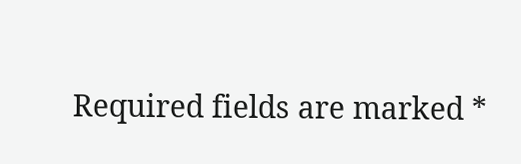Required fields are marked *